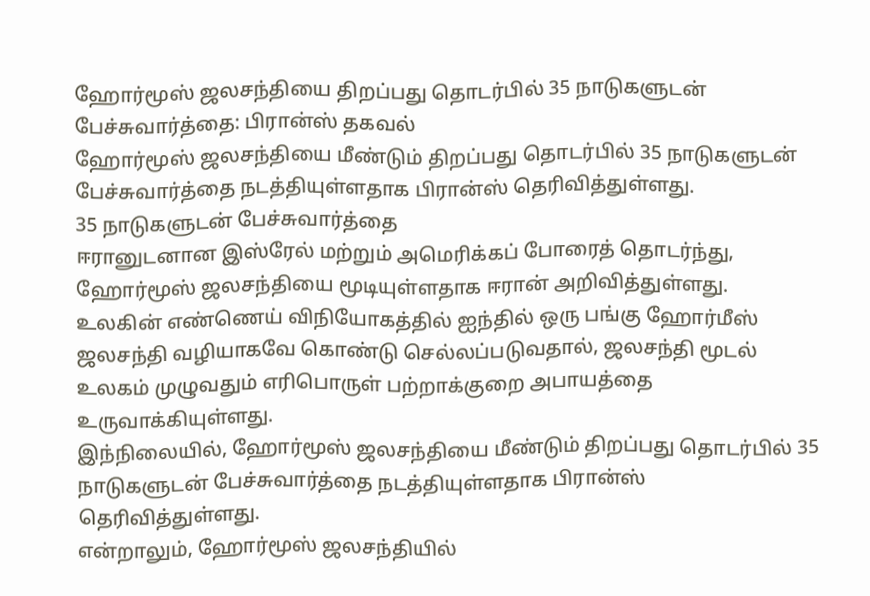ஹோர்மூஸ் ஜலசந்தியை திறப்பது தொடர்பில் 35 நாடுகளுடன் பேச்சுவார்த்தை: பிரான்ஸ் தகவல்
ஹோர்மூஸ் ஜலசந்தியை மீண்டும் திறப்பது தொடர்பில் 35 நாடுகளுடன் பேச்சுவார்த்தை நடத்தியுள்ளதாக பிரான்ஸ் தெரிவித்துள்ளது.
35 நாடுகளுடன் பேச்சுவார்த்தை
ஈரானுடனான இஸ்ரேல் மற்றும் அமெரிக்கப் போரைத் தொடர்ந்து, ஹோர்மூஸ் ஜலசந்தியை மூடியுள்ளதாக ஈரான் அறிவித்துள்ளது.
உலகின் எண்ணெய் விநியோகத்தில் ஐந்தில் ஒரு பங்கு ஹோர்மீஸ் ஜலசந்தி வழியாகவே கொண்டு செல்லப்படுவதால், ஜலசந்தி மூடல் உலகம் முழுவதும் எரிபொருள் பற்றாக்குறை அபாயத்தை உருவாக்கியுள்ளது.
இந்நிலையில், ஹோர்மூஸ் ஜலசந்தியை மீண்டும் திறப்பது தொடர்பில் 35 நாடுகளுடன் பேச்சுவார்த்தை நடத்தியுள்ளதாக பிரான்ஸ் தெரிவித்துள்ளது.
என்றாலும், ஹோர்மூஸ் ஜலசந்தியில்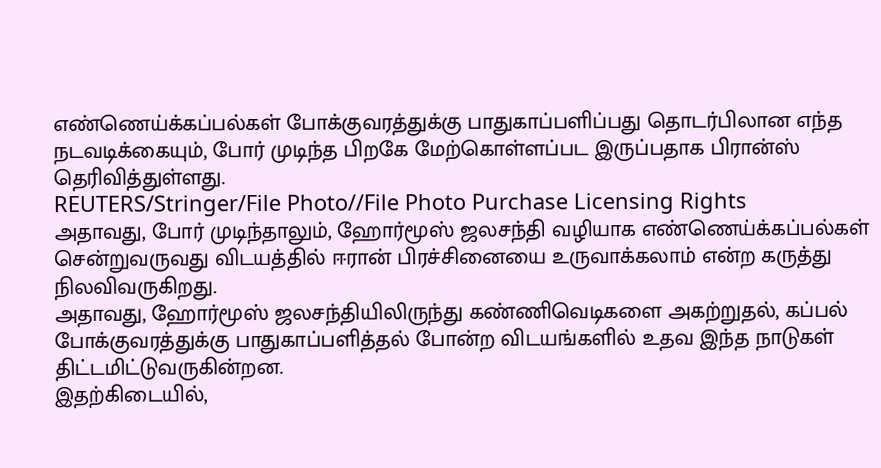எண்ணெய்க்கப்பல்கள் போக்குவரத்துக்கு பாதுகாப்பளிப்பது தொடர்பிலான எந்த நடவடிக்கையும், போர் முடிந்த பிறகே மேற்கொள்ளப்பட இருப்பதாக பிரான்ஸ் தெரிவித்துள்ளது.
REUTERS/Stringer/File Photo//File Photo Purchase Licensing Rights
அதாவது, போர் முடிந்தாலும், ஹோர்மூஸ் ஜலசந்தி வழியாக எண்ணெய்க்கப்பல்கள் சென்றுவருவது விடயத்தில் ஈரான் பிரச்சினையை உருவாக்கலாம் என்ற கருத்து நிலவிவருகிறது.
அதாவது, ஹோர்மூஸ் ஜலசந்தியிலிருந்து கண்ணிவெடிகளை அகற்றுதல், கப்பல் போக்குவரத்துக்கு பாதுகாப்பளித்தல் போன்ற விடயங்களில் உதவ இந்த நாடுகள் திட்டமிட்டுவருகின்றன.
இதற்கிடையில்,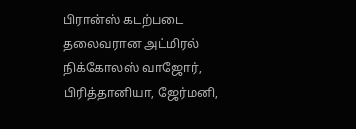பிரான்ஸ் கடற்படை தலைவரான அட்மிரல் நிக்கோலஸ் வாஜோர், பிரித்தானியா, ஜேர்மனி,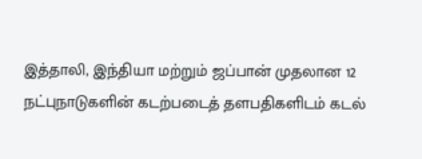இத்தாலி, இந்தியா மற்றும் ஜப்பான் முதலான 12 நட்புநாடுகளின் கடற்படைத் தளபதிகளிடம் கடல்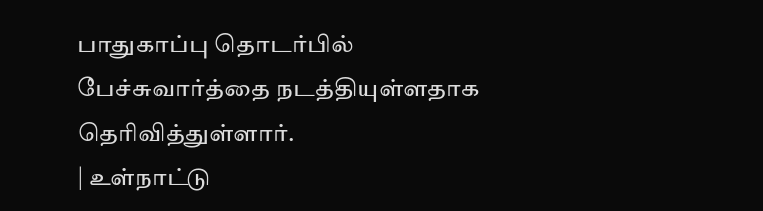பாதுகாப்பு தொடர்பில் பேச்சுவார்த்தை நடத்தியுள்ளதாக தெரிவித்துள்ளார்.
| உள்நாட்டு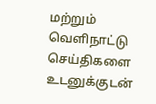மற்றும் வெளிநாட்டு செய்திகளை உடனுக்குடன்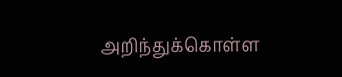அறிந்துக்கொள்ள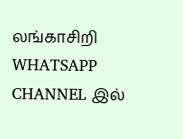லங்காசிறி WHATSAPP CHANNEL இல்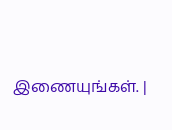இணையுங்கள். |